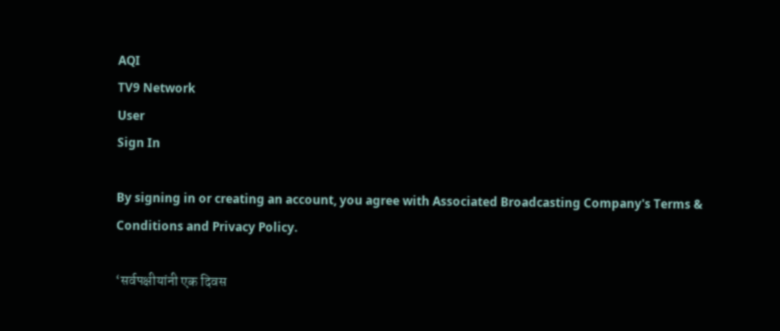AQI
TV9 Network
User
Sign In

By signing in or creating an account, you agree with Associated Broadcasting Company's Terms & Conditions and Privacy Policy.

‘सर्वपक्षीयांनी एक दिवस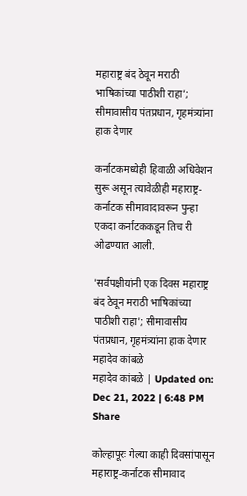महाराष्ट्र बंद ठेवून मराठी भाषिकांच्या पाठीशी राहा’; सीमावासीय पंतप्रधान, गृहमंत्र्यांना हाक देणार

कर्नाटकमध्येही हिवाळी अधिवेशन सुरू असून त्यावेळीही महाराष्ट्र-कर्नाटक सीमावादावरून पुन्हा एकदा कर्नाटककडून तिच री ओढण्यात आली.

'सर्वपक्षीयांनी एक दिवस महाराष्ट्र बंद ठेवून मराठी भाषिकांच्या पाठीशी राहा'; सीमावासीय पंतप्रधान, गृहमंत्र्यांना हाक देणार
महादेव कांबळे
महादेव कांबळे | Updated on: Dec 21, 2022 | 6:48 PM
Share

कोल्हापूरः गेल्या काही दिवसांपासून महाराष्ट्र-कर्नाटक सीमावाद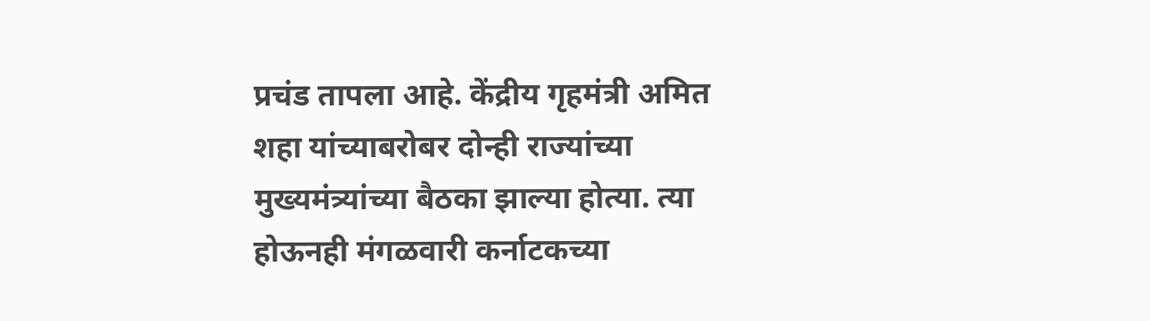प्रचंड तापला आहे. केंद्रीय गृहमंत्री अमित शहा यांच्याबरोबर दोन्ही राज्यांच्या मुख्यमंत्र्यांच्या बैठका झाल्या होत्या. त्या होऊनही मंगळवारी कर्नाटकच्या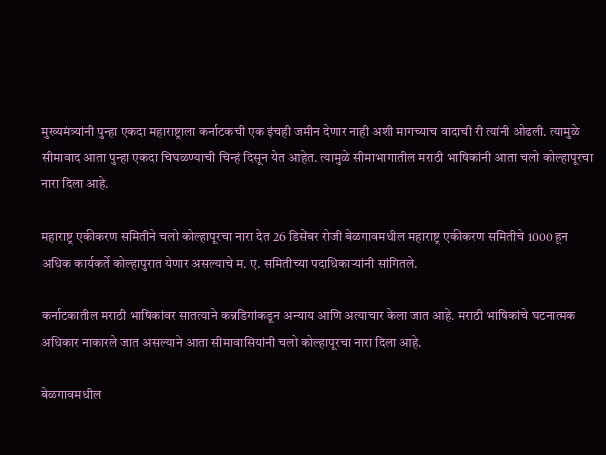मुख्यमंत्र्यांनी पुन्हा एकदा महाराष्ट्राला कर्नाटकची एक इंचही जमीन देणार नाही अशी मागच्याच वादाची री त्यांनी ओढली. त्यामुळे सीमावाद आता पुन्हा एकदा चिघळण्याची चिन्हं दिसून येत आहेत. त्यामुळे सीमाभागातील मराठी भाषिकांनी आता चलो कोल्हापूरचा नारा दिला आहे.

महाराष्ट्र एकीकरण समितीने चलो कोल्हापूरचा नारा देत 26 डिसेंबर रोजी बेळगावमधील महाराष्ट्र एकीकरण समितीचे 1000 हून अधिक कार्यकर्ते कोल्हापुरात येणार असल्याचे म. ए. समितीच्या पदाधिकाऱ्यांनी सांगितले.

कर्नाटकातील मराठी भाषिकांवर सातत्याने कन्नडिगांकडून अन्याय आणि अत्याचार केला जात आहे. मराठी भाषिकांचे घटनात्मक अधिकार नाकारले जात असल्याने आता सीमावासियांनी चलो कोल्हापूरचा नारा दिला आहे.

बेळगावमधील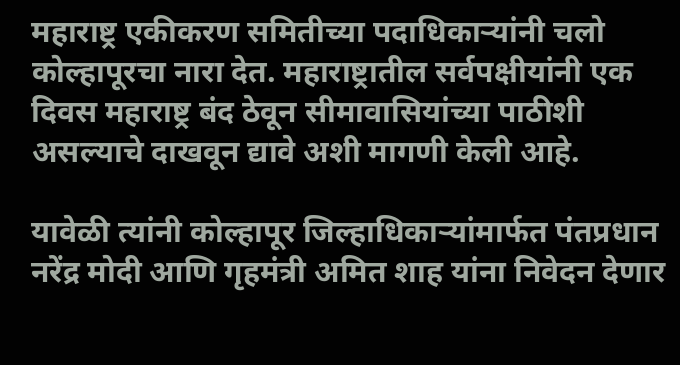महाराष्ट्र एकीकरण समितीच्या पदाधिकाऱ्यांनी चलो कोल्हापूरचा नारा देत. महाराष्ट्रातील सर्वपक्षीयांनी एक दिवस महाराष्ट्र बंद ठेवून सीमावासियांच्या पाठीशी असल्याचे दाखवून द्यावे अशी मागणी केली आहे.

यावेळी त्यांनी कोल्हापूर जिल्हाधिकाऱ्यांमार्फत पंतप्रधान नरेंद्र मोदी आणि गृहमंत्री अमित शाह यांना निवेदन देणार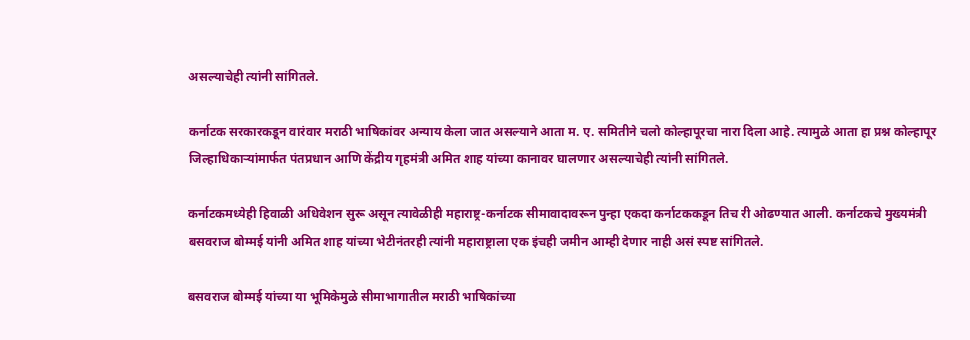असल्याचेही त्यांनी सांगितले.

कर्नाटक सरकारकडून वारंवार मराठी भाषिकांवर अन्याय केला जात असल्याने आता म. ए. समितीने चलो कोल्हापूरचा नारा दिला आहे. त्यामुळे आता हा प्रश्न कोल्हापूर जिल्हाधिकाऱ्यांमार्फत पंतप्रधान आणि केंद्रीय गृहमंत्री अमित शाह यांच्या कानावर घालणार असल्याचेही त्यांनी सांगितले.

कर्नाटकमध्येही हिवाळी अधिवेशन सुरू असून त्यावेळीही महाराष्ट्र-कर्नाटक सीमावादावरून पुन्हा एकदा कर्नाटककडून तिच री ओढण्यात आली. कर्नाटकचे मुख्यमंत्री बसवराज बोम्मई यांनी अमित शाह यांच्या भेटीनंतरही त्यांनी महाराष्ट्राला एक इंचही जमीन आम्ही देणार नाही असं स्पष्ट सांगितले.

बसवराज बोम्मई यांच्या या भूमिकेमुळे सीमाभागातील मराठी भाषिकांच्या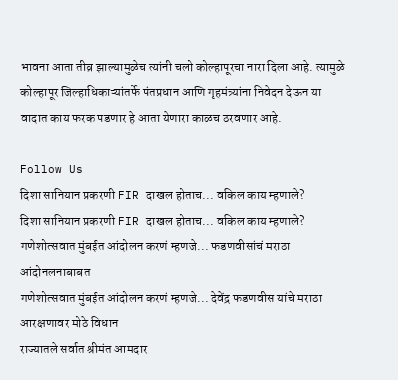भावना आता तीव्र झाल्यामुळेच त्यांनी चलो कोल्हापूरचा नारा दिला आहे. त्यामुळे कोल्हापूर जिल्हाधिकाऱ्यांतर्फे पंतप्रधान आणि गृहमंत्र्यांना निवेदन देऊन या वादात काय फरक पडणार हे आता येणारा काळच ठरवणार आहे.

Follow Us
दिशा सानियान प्रकरणी FIR दाखल होताच... वकिल काय म्हणाले?
दिशा सानियान प्रकरणी FIR दाखल होताच... वकिल काय म्हणाले?
गणेशोत्सवात मुंबईत आंदोलन करणं म्हणजे... फडणवीसांचं मराठा आंदोनलनाबाबत
गणेशोत्सवात मुंबईत आंदोलन करणं म्हणजे... देवेंद्र फडणवीस यांचे मराठा आरक्षणावर मोठे विधान
राज्यातले सर्वात श्रीमंत आमदार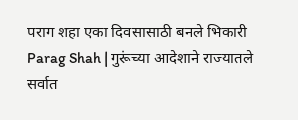पराग शहा एका दिवसासाठी बनले भिकारी
Parag Shah | गुरूंच्या आदेशाने राज्यातले सर्वात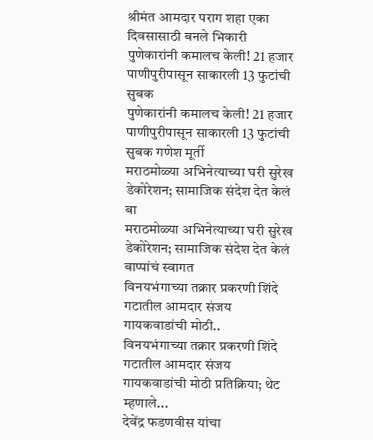श्रीमंत आमदार पराग शहा एका दिवसासाठी बनले भिकारी
पुणेकारांनी कमालच केली! 21 हजार पाणीपुरीपासून साकारली 13 फुटांची सुबक
पुणेकारांनी कमालच केली! 21 हजार पाणीपुरीपासून साकारली 13 फुटांची सुबक गणेश मूर्ती
मराठमोळ्या अभिनेत्याच्या घरी सुरेख डेकोरेशन; सामाजिक संदेश देत केलं बा
मराठमोळ्या अभिनेत्याच्या घरी सुरेख डेकोरेशन; सामाजिक संदेश देत केलं बाप्पांचं स्वागत
विनयभंगाच्या तक्रार प्रकरणी शिंदे गटातील आमदार संजय गायकवाडांची मोठी..
विनयभंगाच्या तक्रार प्रकरणी शिंदे गटातील आमदार संजय गायकवाडांची मोठी प्रतिक्रिया; थेट म्हणाले...
देवेंद्र फडणवीस यांचा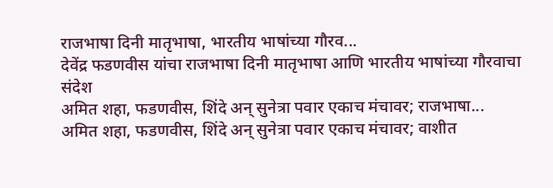राजभाषा दिनी मातृभाषा, भारतीय भाषांच्या गौरव...
देवेंद्र फडणवीस यांचा राजभाषा दिनी मातृभाषा आणि भारतीय भाषांच्या गौरवाचा संदेश
अमित शहा, फडणवीस, शिंदे अन् सुनेत्रा पवार एकाच मंचावर; राजभाषा...
अमित शहा, फडणवीस, शिंदे अन् सुनेत्रा पवार एकाच मंचावर; वाशीत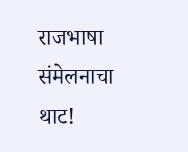राजभाषा संमेलनाचा थाट!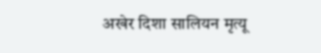अखेर दिशा सालियन मृत्यू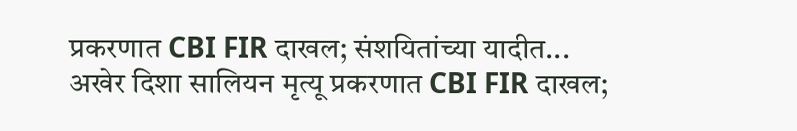प्रकरणात CBI FIR दाखल; संशयितांच्या यादीत...
अखेर दिशा सालियन मृत्यू प्रकरणात CBI FIR दाखल;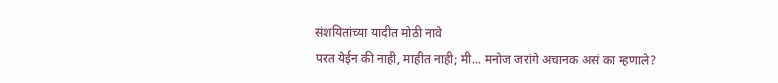संशयितांच्या यादीत मोठी नावे
परत येईन की नाही, माहीत नाही; मी... मनोज जरांगे अचानक असं का म्हणाले?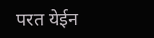परत येईन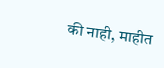की नाही, माहीत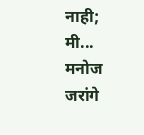नाही; मी... मनोज जरांगे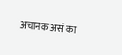अचानक असं का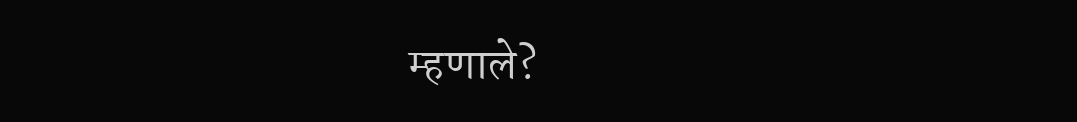म्हणाले?